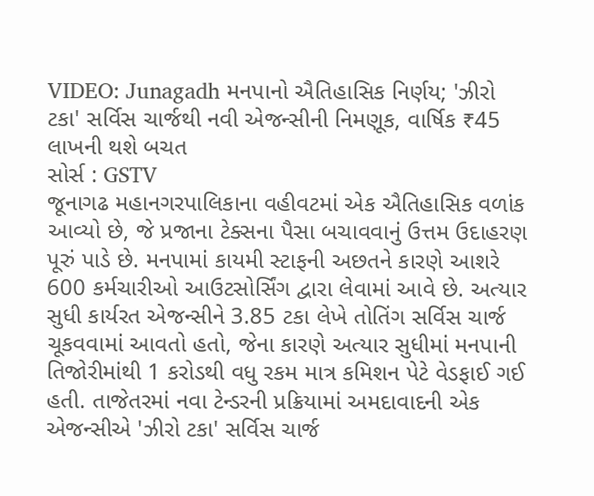VIDEO: Junagadh મનપાનો ઐતિહાસિક નિર્ણય; 'ઝીરો ટકા' સર્વિસ ચાર્જથી નવી એજન્સીની નિમણૂક, વાર્ષિક ₹45 લાખની થશે બચત
સોર્સ : GSTV
જૂનાગઢ મહાનગરપાલિકાના વહીવટમાં એક ઐતિહાસિક વળાંક આવ્યો છે, જે પ્રજાના ટેક્સના પૈસા બચાવવાનું ઉત્તમ ઉદાહરણ પૂરું પાડે છે. મનપામાં કાયમી સ્ટાફની અછતને કારણે આશરે 600 કર્મચારીઓ આઉટસોર્સિંગ દ્વારા લેવામાં આવે છે. અત્યાર સુધી કાર્યરત એજન્સીને 3.85 ટકા લેખે તોતિંગ સર્વિસ ચાર્જ ચૂકવવામાં આવતો હતો, જેના કારણે અત્યાર સુધીમાં મનપાની તિજોરીમાંથી 1 કરોડથી વધુ રકમ માત્ર કમિશન પેટે વેડફાઈ ગઈ હતી. તાજેતરમાં નવા ટેન્ડરની પ્રક્રિયામાં અમદાવાદની એક એજન્સીએ 'ઝીરો ટકા' સર્વિસ ચાર્જ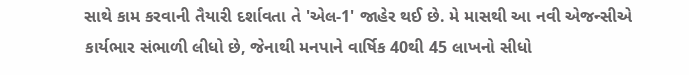સાથે કામ કરવાની તૈયારી દર્શાવતા તે 'એલ-1' જાહેર થઈ છે. મે માસથી આ નવી એજન્સીએ કાર્યભાર સંભાળી લીધો છે, જેનાથી મનપાને વાર્ષિક 40થી 45 લાખનો સીધો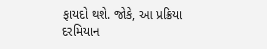ફાયદો થશે. જોકે, આ પ્રક્રિયા દરમિયાન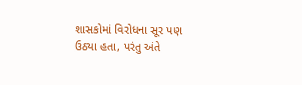શાસકોમાં વિરોધના સૂર પણ ઉઠ્યા હતા, પરંતુ અંતે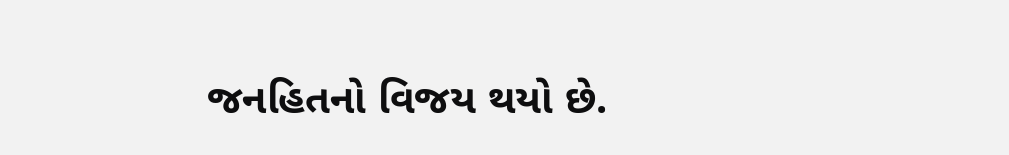જનહિતનો વિજય થયો છે.